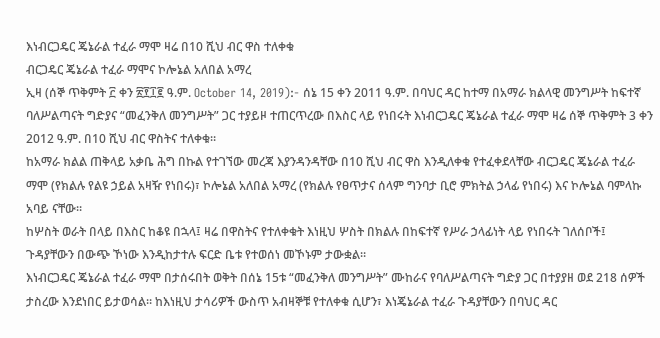እነብርጋዴር ጄኔራል ተፈራ ማሞ ዛሬ በ10 ሺህ ብር ዋስ ተለቀቁ
ብርጋዴር ጄኔራል ተፈራ ማሞና ኮሎኔል አለበል አማረ
ኢዛ (ሰኞ ጥቅምት ፫ ቀን ፳፻፲፪ ዓ.ም. October 14, 2019):- ሰኔ 15 ቀን 2011 ዓ.ም. በባህር ዳር ከተማ በአማራ ክልላዊ መንግሥት ከፍተኛ ባለሥልጣናት ግድያና “መፈንቅለ መንግሥት” ጋር ተያይዞ ተጠርጥረው በእስር ላይ የነበሩት እነብርጋዴር ጄኔራል ተፈራ ማሞ ዛሬ ሰኞ ጥቅምት 3 ቀን 2012 ዓ.ም. በ10 ሺህ ብር ዋስትና ተለቀቁ።
ከአማራ ክልል ጠቅላይ አቃቤ ሕግ በኩል የተገኘው መረጃ እያንዳንዳቸው በ10 ሺህ ብር ዋስ እንዲለቀቁ የተፈቀደላቸው ብርጋዴር ጄኔራል ተፈራ ማሞ (የክልሉ የልዩ ኃይል አዛዥ የነበሩ)፣ ኮሎኔል አለበል አማረ (የክልሉ የፀጥታና ሰላም ግንባታ ቢሮ ምክትል ኃላፊ የነበሩ) እና ኮሎኔል ባምላኩ አባይ ናቸው።
ከሦስት ወራት በላይ በእስር ከቆዩ በኋላ፤ ዛሬ በዋስትና የተለቀቁት እነዚህ ሦስት በክልሉ በከፍተኛ የሥራ ኃላፊነት ላይ የነበሩት ገለሰቦች፤ ጉዳያቸውን በውጭ ኾነው እንዲከታተሉ ፍርድ ቤቱ የተወሰነ መኾኑም ታውቋል።
እነብርጋዴር ጄኔራል ተፈራ ማሞ በታሰሩበት ወቅት በሰኔ 15ቱ “መፈንቅለ መንግሥት” ሙከራና የባለሥልጣናት ግድያ ጋር በተያያዘ ወደ 218 ሰዎች ታስረው እንደነበር ይታወሳል። ከእነዚህ ታሳሪዎች ውስጥ አብዛኞቹ የተለቀቁ ሲሆን፣ እነጄኔራል ተፈራ ጉዳያቸውን በባህር ዳር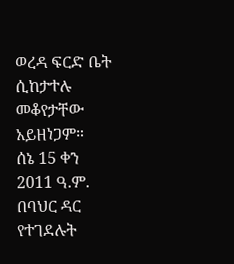ወረዳ ፍርድ ቤት ሲከታተሉ መቆየታቸው አይዘነጋም።
ሰኔ 15 ቀን 2011 ዓ.ም. በባህር ዳር የተገደሉት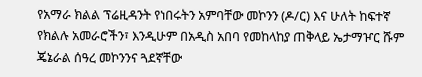የአማራ ክልል ፕሬዚዳንት የነበሩትን አምባቸው መኮንን (ዶ/ር) እና ሁለት ከፍተኛ የክልሉ አመራሮችን፣ እንዲሁም በአዲስ አበባ የመከላከያ ጠቅላይ ኤታማዦር ሹም ጄኔራል ሰዓረ መኮንንና ጓደኛቸው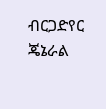ብርጋድየር ጄኔራል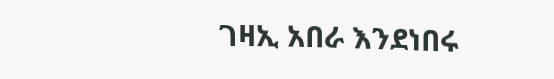ገዛኢ አበራ እንደነበሩ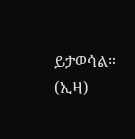ይታወሳል። (ኢዛ)